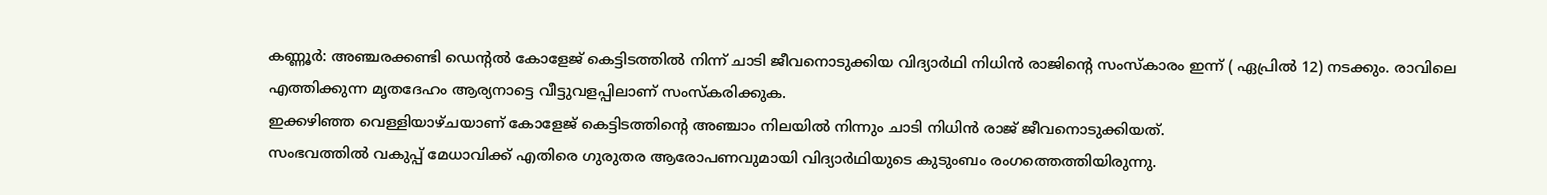കണ്ണൂർ: അഞ്ചരക്കണ്ടി ഡെന്റൽ കോളേജ് കെട്ടിടത്തിൽ നിന്ന് ചാടി ജീവനൊടുക്കിയ വിദ്യാർഥി നിധിൻ രാജിന്റെ സംസ്കാരം ഇന്ന് ( ഏപ്രിൽ 12) നടക്കും. രാവിലെ എത്തിക്കുന്ന മൃതദേഹം ആര്യനാട്ടെ വീട്ടുവളപ്പിലാണ് സംസ്കരിക്കുക.
ഇക്കഴിഞ്ഞ വെള്ളിയാഴ്ചയാണ് കോളേജ് കെട്ടിടത്തിൻ്റെ അഞ്ചാം നിലയിൽ നിന്നും ചാടി നിധിൻ രാജ് ജീവനൊടുക്കിയത്.
സംഭവത്തിൽ വകുപ്പ് മേധാവിക്ക് എതിരെ ഗുരുതര ആരോപണവുമായി വിദ്യാർഥിയുടെ കുടുംബം രംഗത്തെത്തിയിരുന്നു.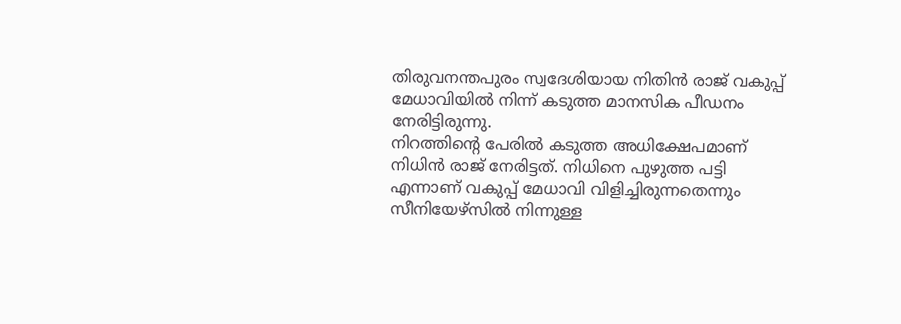തിരുവനന്തപുരം സ്വദേശിയായ നിതിൻ രാജ് വകുപ്പ് മേധാവിയിൽ നിന്ന് കടുത്ത മാനസിക പീഡനം നേരിട്ടിരുന്നു.
നിറത്തിൻ്റെ പേരിൽ കടുത്ത അധിക്ഷേപമാണ് നിധിൻ രാജ് നേരിട്ടത്. നിധിനെ പുഴുത്ത പട്ടി എന്നാണ് വകുപ്പ് മേധാവി വിളിച്ചിരുന്നതെന്നും സീനിയേഴ്സിൽ നിന്നുള്ള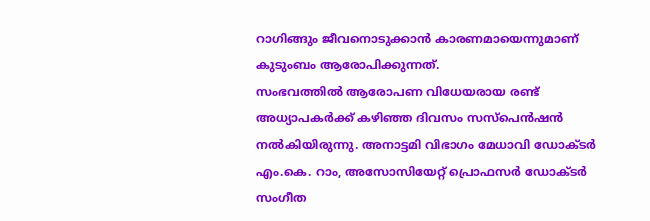റാഗിങ്ങും ജീവനൊടുക്കാൻ കാരണമായെന്നുമാണ് കുടുംബം ആരോപിക്കുന്നത്.
സംഭവത്തിൽ ആരോപണ വിധേയരായ രണ്ട് അധ്യാപകർക്ക് കഴിഞ്ഞ ദിവസം സസ്പെൻഷൻ നൽകിയിരുന്നു. അനാട്ടമി വിഭാഗം മേധാവി ഡോക്ടർ എം.കെ. റാം, അസോസിയേറ്റ് പ്രൊഫസർ ഡോക്ടർ സംഗീത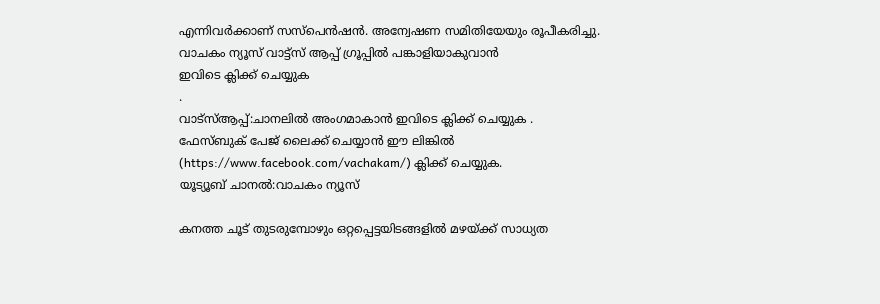എന്നിവർക്കാണ് സസ്പെൻഷൻ. അന്വേഷണ സമിതിയേയും രൂപീകരിച്ചു.
വാചകം ന്യൂസ് വാട്ട്സ് ആപ്പ് ഗ്രൂപ്പിൽ പങ്കാളിയാകുവാൻ
ഇവിടെ ക്ലിക്ക് ചെയ്യുക
.
വാട്സ്ആപ്പ്:ചാനലിൽ അംഗമാകാൻ ഇവിടെ ക്ലിക്ക് ചെയ്യുക .
ഫേസ്ബുക് പേജ് ലൈക്ക് ചെയ്യാൻ ഈ ലിങ്കിൽ (https://www.facebook.com/vachakam/) ക്ലിക്ക് ചെയ്യുക.
യൂട്യൂബ് ചാനൽ:വാചകം ന്യൂസ്

കനത്ത ചൂട് തുടരുമ്പോഴും ഒറ്റപ്പെട്ടയിടങ്ങളിൽ മഴയ്ക്ക് സാധ്യത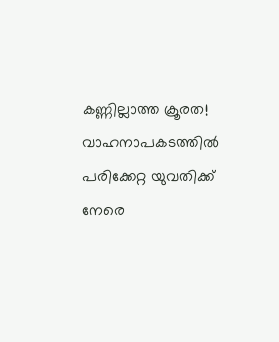കണ്ണില്ലാത്ത ക്രൂരത! വാഹനാപകടത്തിൽ പരിക്കേറ്റ യുവതിക്ക് നേരെ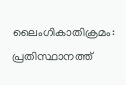ലൈംഗികാതിക്രമം: പ്രതിസ്ഥാനത്ത്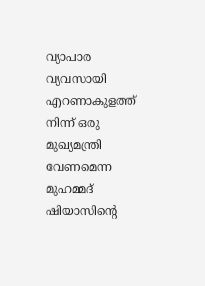വ്യാപാര വ്യവസായി
എറണാകുളത്ത് നിന്ന് ഒരു മുഖ്യമന്ത്രി വേണമെന്ന മുഹമ്മദ് ഷിയാസിന്റെ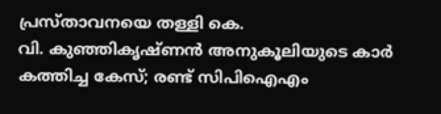പ്രസ്താവനയെ തള്ളി കെ.
വി. കുഞ്ഞികൃഷ്ണൻ അനുകൂലിയുടെ കാർ കത്തിച്ച കേസ്; രണ്ട് സിപിഐഎം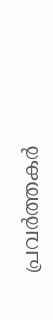പ്രവർത്തകർ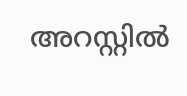അറസ്റ്റിൽ